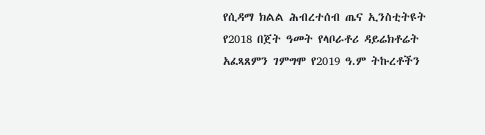የሲዳማ ክልል ሕብረተሰብ ጤና ኢንስቲትዩት የ2018 በጀት ዓመት የላቦራቶሪ ዳይሬክቶሬት አፈጻጸምን ገምግሞ የ2019 ዓ.ም ትኩረቶችን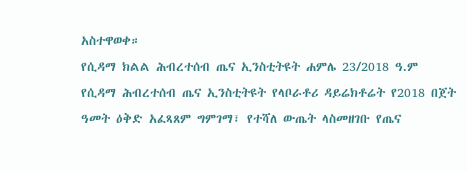አስተዋወቀ።
የሲዳማ ክልል ሕብረተሰብ ጤና ኢንስቲትዩት ሐምሌ 23/2018 ዓ.ም
የሲዳማ ሕብረተሰብ ጤና ኢንስቲትዩት የላቦራቶሪ ዳይሬክቶሬት የ2018 በጀት ዓመት ዕቅድ አፈጻጸም ግምገማ፣ የተሻለ ውጤት ላስመዘገቡ የጤና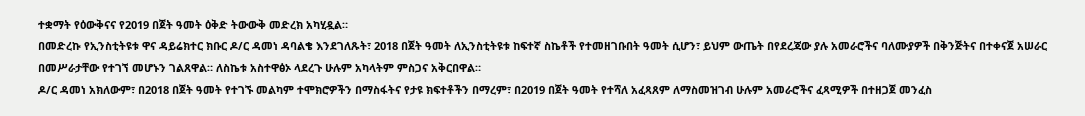ተቋማት የዕውቅናና የ2019 በጀት ዓመት ዕቅድ ትውውቅ መድረክ አካሂዷል።
በመድረኩ የኢንስቲትዩቱ ዋና ዳይሬክተር ክቡር ዶ/ር ዳመነ ዳባልቄ እንደገለጹት፣ 2018 በጀት ዓመት ለኢንስቲትዩቱ ከፍተኛ ስኬቶች የተመዘገቡበት ዓመት ሲሆን፣ ይህም ውጤት በየደረጃው ያሉ አመራሮችና ባለሙያዎች በቅንጅትና በተቀናጀ አሠራር በመሥራታቸው የተገኘ መሆኑን ገልጸዋል። ለስኬቱ አስተዋፅኦ ላደረጉ ሁሉም አካላትም ምስጋና አቅርበዋል።
ዶ/ር ዳመነ አክለውም፣ በ2018 በጀት ዓመት የተገኙ መልካም ተሞክሮዎችን በማስፋትና የታዩ ክፍተቶችን በማረም፣ በ2019 በጀት ዓመት የተሻለ አፈጻጸም ለማስመዝገብ ሁሉም አመራሮችና ፈጻሚዎች በተዘጋጀ መንፈስ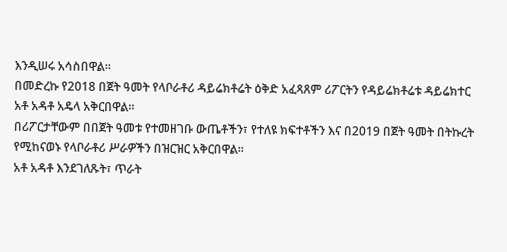እንዲሠሩ አሳስበዋል።
በመድረኩ የ2018 በጀት ዓመት የላቦራቶሪ ዳይሬክቶሬት ዕቅድ አፈጻጸም ሪፖርትን የዳይሬክቶሬቱ ዳይሬክተር አቶ አዳቶ አዴላ አቅርበዋል።
በሪፖርታቸውም በበጀት ዓመቱ የተመዘገቡ ውጤቶችን፣ የተለዩ ክፍተቶችን እና በ2019 በጀት ዓመት በትኩረት የሚከናወኑ የላቦራቶሪ ሥራዎችን በዝርዝር አቅርበዋል።
አቶ አዳቶ እንደገለጹት፣ ጥራት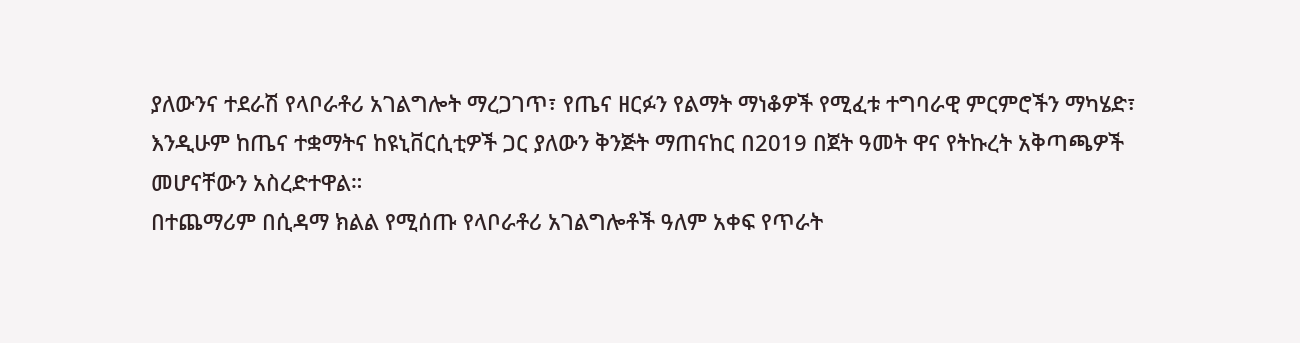ያለውንና ተደራሽ የላቦራቶሪ አገልግሎት ማረጋገጥ፣ የጤና ዘርፉን የልማት ማነቆዎች የሚፈቱ ተግባራዊ ምርምሮችን ማካሄድ፣ እንዲሁም ከጤና ተቋማትና ከዩኒቨርሲቲዎች ጋር ያለውን ቅንጅት ማጠናከር በ2019 በጀት ዓመት ዋና የትኩረት አቅጣጫዎች መሆናቸውን አስረድተዋል።
በተጨማሪም በሲዳማ ክልል የሚሰጡ የላቦራቶሪ አገልግሎቶች ዓለም አቀፍ የጥራት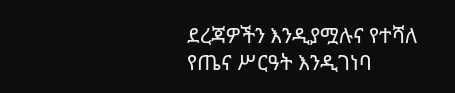ደረጃዎችን እንዲያሟሉና የተሻለ የጤና ሥርዓት እንዲገነባ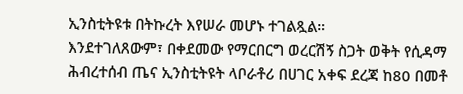ኢንስቲትዩቱ በትኩረት እየሠራ መሆኑ ተገልጿል።
እንደተገለጸውም፣ በቀደመው የማርበርግ ወረርሽኝ ስጋት ወቅት የሲዳማ ሕብረተሰብ ጤና ኢንስቲትዩት ላቦራቶሪ በሀገር አቀፍ ደረጃ ከ80 በመቶ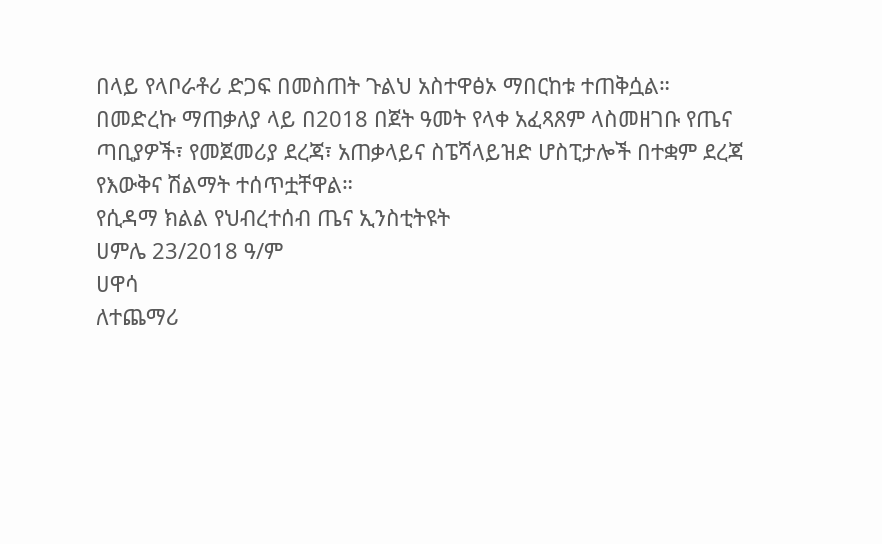በላይ የላቦራቶሪ ድጋፍ በመስጠት ጉልህ አስተዋፅኦ ማበርከቱ ተጠቅሷል።
በመድረኩ ማጠቃለያ ላይ በ2018 በጀት ዓመት የላቀ አፈጻጸም ላስመዘገቡ የጤና ጣቢያዎች፣ የመጀመሪያ ደረጃ፣ አጠቃላይና ስፔሻላይዝድ ሆስፒታሎች በተቋም ደረጃ የእውቅና ሽልማት ተሰጥቷቸዋል።
የሲዳማ ክልል የህብረተሰብ ጤና ኢንስቲትዩት
ሀምሌ 23/2018 ዓ/ም
ሀዋሳ
ለተጨማሪ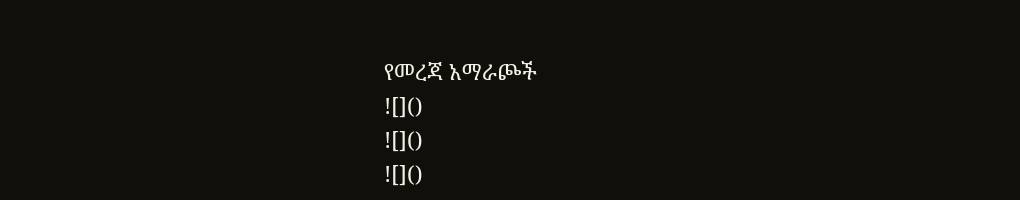የመረጃ አማራጮች
![]()
![]()
![]()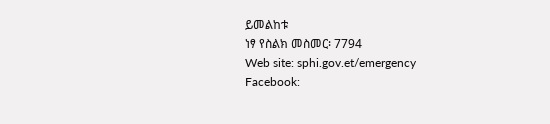ይመልከቱ
ነፃ የስልክ መስመር፡ 7794
Web site: sphi.gov.et/emergency
Facebook: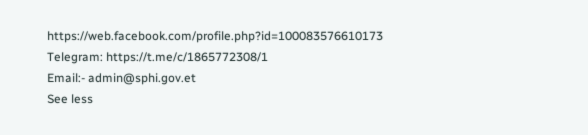https://web.facebook.com/profile.php?id=100083576610173
Telegram: https://t.me/c/1865772308/1
Email:- admin@sphi.gov.et
See less